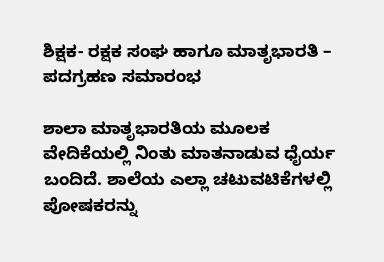ಶಿಕ್ಷಕ- ರಕ್ಷಕ ಸಂಘ ಹಾಗೂ ಮಾತೃಭಾರತಿ – ಪದಗ್ರಹಣ ಸಮಾರಂಭ

ಶಾಲಾ ಮಾತೃಭಾರತಿಯ ಮೂಲಕ ವೇದಿಕೆಯಲ್ಲಿ ನಿಂತು ಮಾತನಾಡುವ ಧೈರ್ಯ ಬಂದಿದೆ. ಶಾಲೆಯ ಎಲ್ಲಾ ಚಟುವಟಿಕೆಗಳಲ್ಲಿ ಪೋಷಕರನ್ನು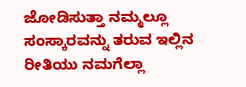ಜೋಡಿಸುತ್ತಾ ನಮ್ಮಲ್ಲೂ ಸಂಸ್ಕಾರವನ್ನು ತರುವ ಇಲ್ಲಿನ ರೀತಿಯು ನಮಗೆಲ್ಲಾ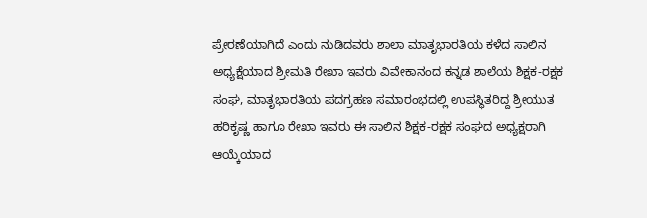ಪ್ರೇರಣೆಯಾಗಿದೆ ಎಂದು ನುಡಿದವರು ಶಾಲಾ ಮಾತೃಭಾರತಿಯ ಕಳೆದ ಸಾಲಿನ ಅಧ್ಯಕ್ಷೆಯಾದ ಶ್ರೀಮತಿ ರೇಖಾ ಇವರು ವಿವೇಕಾನಂದ ಕನ್ನಡ ಶಾಲೆಯ ಶಿಕ್ಷಕ-ರಕ್ಷಕ ಸಂಘ, ಮಾತೃಭಾರತಿಯ ಪದಗ್ರಹಣ ಸಮಾರಂಭದಲ್ಲಿ ಉಪಸ್ಥಿತರಿದ್ದ ಶ್ರೀಯುತ ಹರಿಕೃಷ್ಣ ಹಾಗೂ ರೇಖಾ ಇವರು ಈ ಸಾಲಿನ ಶಿಕ್ಷಕ-ರಕ್ಷಕ ಸಂಘದ ಅಧ್ಯಕ್ಷರಾಗಿ ಆಯ್ಕೆಯಾದ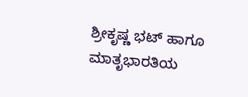ಶ್ರೀಕೃಷ್ಣ ಭಟ್ ಹಾಗೂ ಮಾತೃಭಾರತಿಯ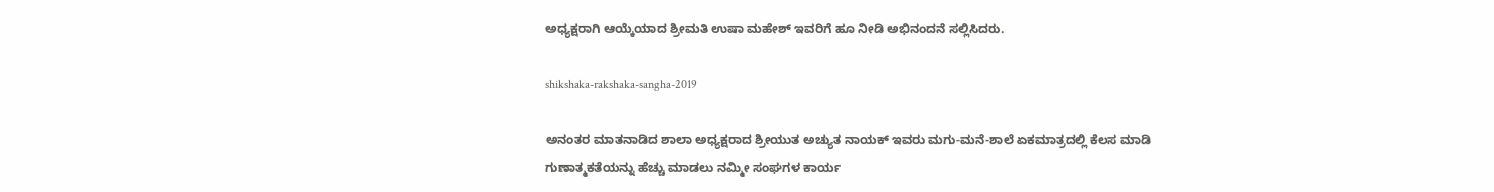ಅಧ್ಯಕ್ಷರಾಗಿ ಆಯ್ಕೆಯಾದ ಶ್ರೀಮತಿ ಉಷಾ ಮಹೇಶ್ ಇವರಿಗೆ ಹೂ ನೀಡಿ ಅಭಿನಂದನೆ ಸಲ್ಲಿಸಿದರು.

shikshaka-rakshaka-sangha-2019

ಅನಂತರ ಮಾತನಾಡಿದ ಶಾಲಾ ಅಧ್ಯಕ್ಷರಾದ ಶ್ರೀಯುತ ಅಚ್ಯುತ ನಾಯಕ್ ಇವರು ಮಗು-ಮನೆ-ಶಾಲೆ ಏಕಮಾತ್ರದಲ್ಲಿ ಕೆಲಸ ಮಾಡಿ ಗುಣಾತ್ಮಕತೆಯನ್ನು ಹೆಚ್ಚು ಮಾಡಲು ನಮ್ಮೀ ಸಂಘಗಳ ಕಾರ್ಯ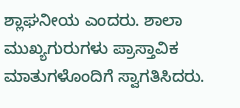ಶ್ಲಾಘನೀಯ ಎಂದರು. ಶಾಲಾ ಮುಖ್ಯಗುರುಗಳು ಪ್ರಾಸ್ತಾವಿಕ ಮಾತುಗಳೊಂದಿಗೆ ಸ್ವಾಗತಿಸಿದರು.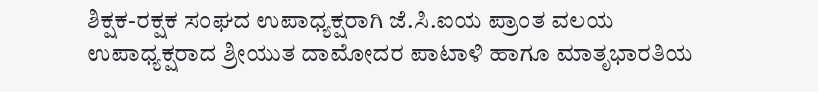ಶಿಕ್ಷಕ-ರಕ್ಷಕ ಸಂಘದ ಉಪಾಧ್ಯಕ್ಷರಾಗಿ ಜೆ.ಸಿ.ಐಯ ಪ್ರಾಂತ ವಲಯ ಉಪಾಧ್ಯಕ್ಷರಾದ ಶ್ರೀಯುತ ದಾಮೋದರ ಪಾಟಾಳಿ ಹಾಗೂ ಮಾತೃಭಾರತಿಯ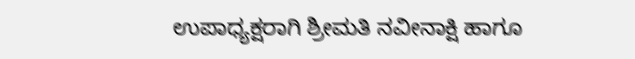ಉಪಾಧ್ಯಕ್ಷರಾಗಿ ಶ್ರೀಮತಿ ನವೀನಾಕ್ಷಿ ಹಾಗೂ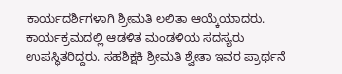ಕಾರ್ಯದರ್ಶಿಗಳಾಗಿ ಶ್ರೀಮತಿ ಲಲಿತಾ ಆಯ್ಕೆಯಾದರು. ಕಾರ್ಯಕ್ರಮದಲ್ಲಿ ಆಡಳಿತ ಮಂಡಳಿಯ ಸದಸ್ಯರು ಉಪಸ್ಥಿತರಿದ್ದರು. ಸಹಶಿಕ್ಷಕಿ ಶ್ರೀಮತಿ ಶ್ವೇತಾ ಇವರ ಪ್ರಾರ್ಥನೆ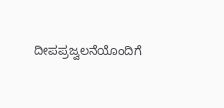ದೀಪಪ್ರಜ್ವಲನೆಯೊಂದಿಗೆ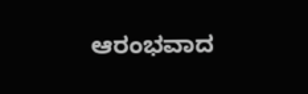ಆರಂಭವಾದ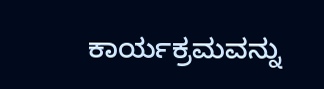ಕಾರ್ಯಕ್ರಮವನ್ನು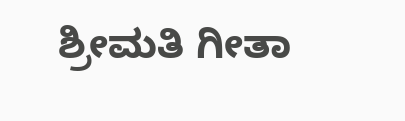ಶ್ರೀಮತಿ ಗೀತಾ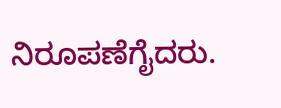ನಿರೂಪಣೆಗೈದರು.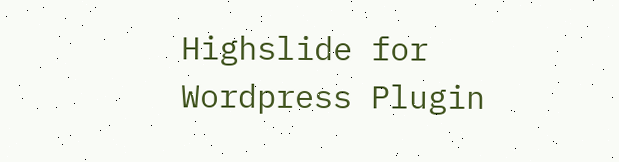Highslide for Wordpress Plugin